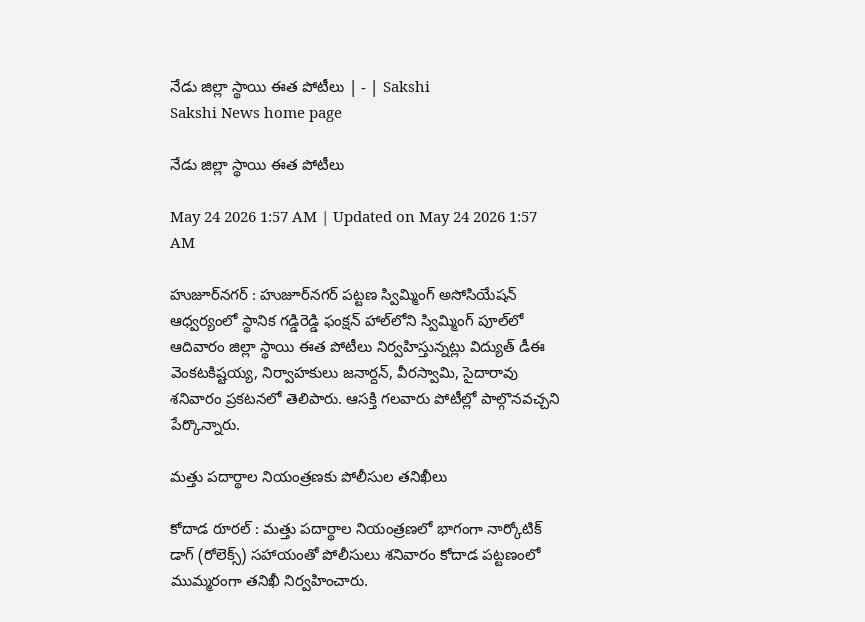నేడు జిల్లా స్థాయి ఈత పోటీలు | - | Sakshi
Sakshi News home page

నేడు జిల్లా స్థాయి ఈత పోటీలు

May 24 2026 1:57 AM | Updated on May 24 2026 1:57 AM

హుజూర్‌నగర్‌ : హుజూర్‌నగర్‌ పట్టణ స్విమ్మింగ్‌ అసోసియేషన్‌ ఆధ్వర్యంలో స్థానిక గడ్డిరెడ్డి ఫంక్షన్‌ హాల్‌లోని స్విమ్మింగ్‌ పూల్‌లో ఆదివారం జిల్లా స్థాయి ఈత పోటీలు నిర్వహిస్తున్నట్లు విద్యుత్‌ డీఈ వెంకటకిష్టయ్య, నిర్వాహకులు జనార్దన్‌, వీరస్వామి, సైదారావు శనివారం ప్రకటనలో తెలిపారు. ఆసక్తి గలవారు పోటీల్లో పాల్గొనవచ్చని పేర్కొన్నారు.

మత్తు పదార్థాల నియంత్రణకు పోలీసుల తనిఖీలు

కోదాడ రూరల్‌ : మత్తు పదార్థాల నియంత్రణలో భాగంగా నార్కోటిక్‌ డాగ్‌ (రోలెక్స్‌) సహాయంతో పోలీసులు శనివారం కోదాడ పట్టణంలో ముమ్మరంగా తనిఖీ నిర్వహించారు.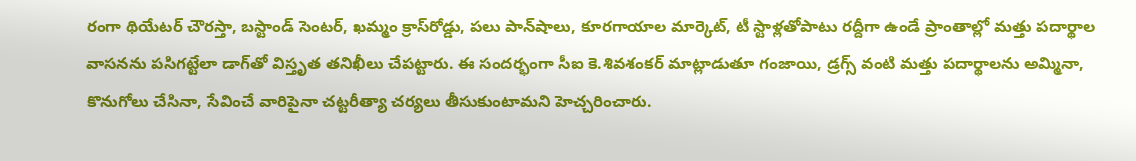రంగా థియేటర్‌ చౌరస్తా, బస్టాండ్‌ సెంటర్‌, ఖమ్మం క్రాస్‌రోడ్డు, పలు పాన్‌షాలు, కూరగాయాల మార్కెట్‌, టీ స్టాళ్లతోపాటు రద్దీగా ఉండే ప్రాంతాల్లో మత్తు పదార్థాల వాసనను పసిగట్టేలా డాగ్‌తో విస్తృత తనిఖీలు చేపట్టారు. ఈ సందర్భంగా సీఐ కె.శివశంకర్‌ మాట్లాడుతూ గంజాయి, డ్రగ్స్‌ వంటి మత్తు పదార్థాలను అమ్మినా, కొనుగోలు చేసినా, సేవించే వారిపైనా చట్టరీత్యా చర్యలు తీసుకుంటామని హెచ్చరించారు.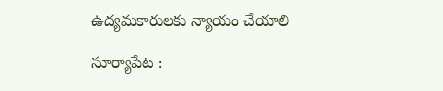ఉద్యమకారులకు న్యాయం చేయాలి

సూర్యాపేట :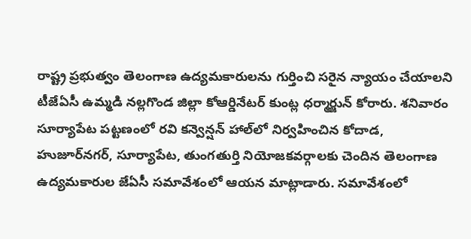రాష్ట్ర ప్రభుత్వం తెలంగాణ ఉద్యమకారులను గుర్తించి సరైన న్యాయం చేయాలని టీజేఏసీ ఉమ్మడి నల్లగొండ జిల్లా కోఆర్డినేటర్‌ కుంట్ల ధర్మార్జున్‌ కోరారు. శనివారం సూర్యాపేట పట్టణంలో రవి కన్వెన్షన్‌ హాల్‌లో నిర్వహించిన కోదాడ, హుజూర్‌నగర్‌, సూర్యాపేట, తుంగతుర్తి నియోజకవర్గాలకు చెందిన తెలంగాణ ఉద్యమకారుల జేఏసీ సమావేశంలో ఆయన మాట్లాడారు. సమావేశంలో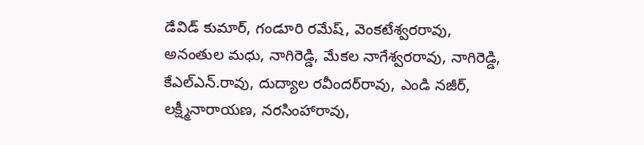డేవిడ్‌ కుమార్‌, గండూరి రమేష్‌, వెంకటేశ్వరరావు, అనంతుల మధు, నాగిరెడ్డి, మేకల నాగేశ్వరరావు, నాగిరెడ్డి, కేఎల్‌ఎన్‌.రావు, దుద్యాల రవీందర్‌రావు, ఎండి నజీర్‌, లక్ష్మీనారాయణ, నరసింహారావు,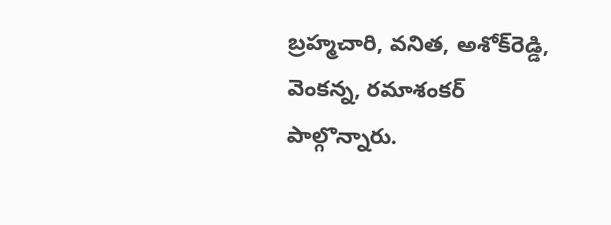బ్రహ్మచారి, వనిత, అశోక్‌రెడ్డి, వెంకన్న, రమాశంకర్‌ పాల్గొన్నారు.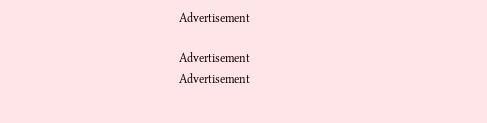Advertisement

Advertisement
Advertisement